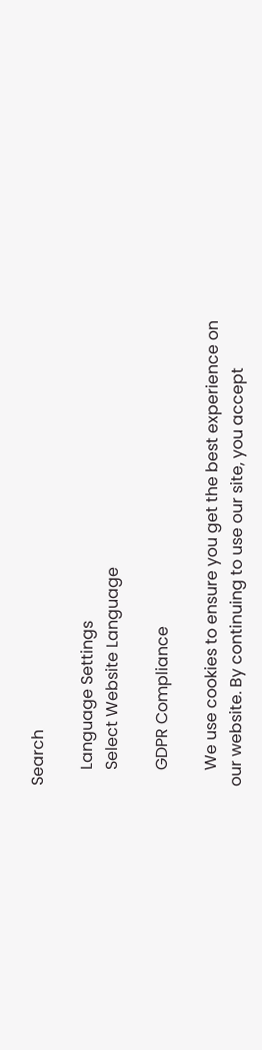Search

    Language Settings
    Select Website Language

    GDPR Compliance

    We use cookies to ensure you get the best experience on our website. By continuing to use our site, you accept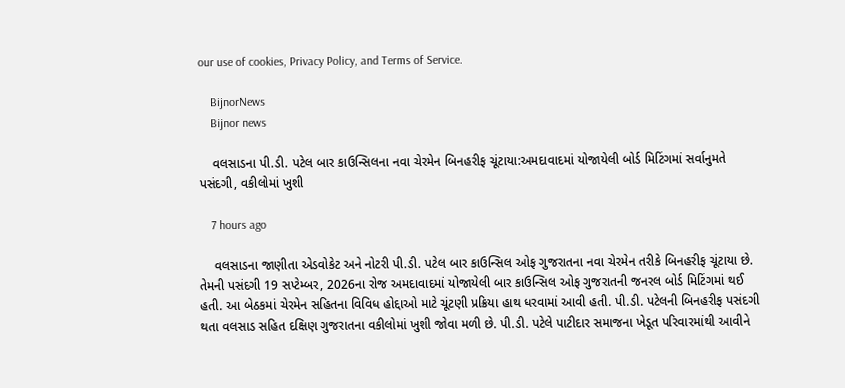our use of cookies, Privacy Policy, and Terms of Service.

    BijnorNews
    Bijnor news

    વલસાડના પી.ડી. પટેલ બાર કાઉન્સિલના નવા ચેરમેન બિનહરીફ ચૂંટાયા:અમદાવાદમાં યોજાયેલી બોર્ડ મિટિંગમાં સર્વાનુમતે પસંદગી, વકીલોમાં ખુશી

    7 hours ago

    વલસાડના જાણીતા એડવોકેટ અને નોટરી પી.ડી. પટેલ બાર કાઉન્સિલ ઓફ ગુજરાતના નવા ચેરમેન તરીકે બિનહરીફ ચૂંટાયા છે. તેમની પસંદગી 19 સપ્ટેમ્બર, 2026ના રોજ અમદાવાદમાં યોજાયેલી બાર કાઉન્સિલ ઓફ ગુજરાતની જનરલ બોર્ડ મિટિંગમાં થઈ હતી. આ બેઠકમાં ચેરમેન સહિતના વિવિધ હોદ્દાઓ માટે ચૂંટણી પ્રક્રિયા હાથ ધરવામાં આવી હતી. પી.ડી. પટેલની બિનહરીફ પસંદગી થતા વલસાડ સહિત દક્ષિણ ગુજરાતના વકીલોમાં ખુશી જોવા મળી છે. પી.ડી. પટેલે પાટીદાર સમાજના ખેડૂત પરિવારમાંથી આવીને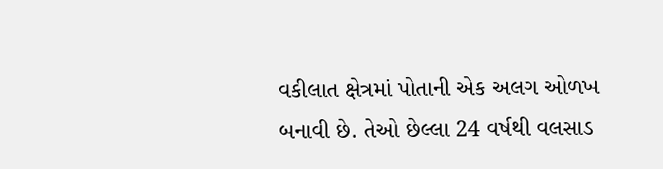વકીલાત ક્ષેત્રમાં પોતાની એક અલગ ઓળખ બનાવી છે. તેઓ છેલ્લા 24 વર્ષથી વલસાડ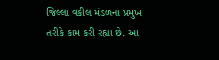જિલ્લા વકીલ મંડળના પ્રમુખ તરીકે કામ કરી રહ્યા છે. આ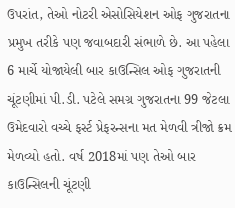ઉપરાંત, તેઓ નોટરી એસોસિયેશન ઓફ ગુજરાતના પ્રમુખ તરીકે પણ જવાબદારી સંભાળે છે. આ પહેલા 6 માર્ચે યોજાયેલી બાર કાઉન્સિલ ઓફ ગુજરાતની ચૂંટણીમાં પી.ડી. પટેલે સમગ્ર ગુજરાતના 99 જેટલા ઉમેદવારો વચ્ચે ફર્સ્ટ પ્રેફરન્સના મત મેળવી ત્રીજો ક્રમ મેળવ્યો હતો. વર્ષ 2018માં પણ તેઓ બાર કાઉન્સિલની ચૂંટણી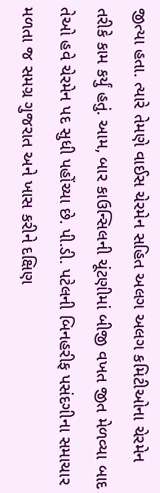જીત્યા હતા. ત્યારે તેમણે વાઈસ ચેરમેન સહિત અલગ અલગ કમિટીઓના ચેરમેન તરીકે કામ કર્યું હતું. આમ, બાર કાઉન્સિલની ચૂંટણીમાં બીજી વખત જીત મેળવ્યા બાદ તેઓ હવે ચેરમેન પદ સુધી પહોંચ્યા છે. પી.ડી. પટેલની બિનહરીફ પસંદગીના સમાચાર મળતા જ સમગ્ર ગુજરાત અને ખાસ કરીને દક્ષિણ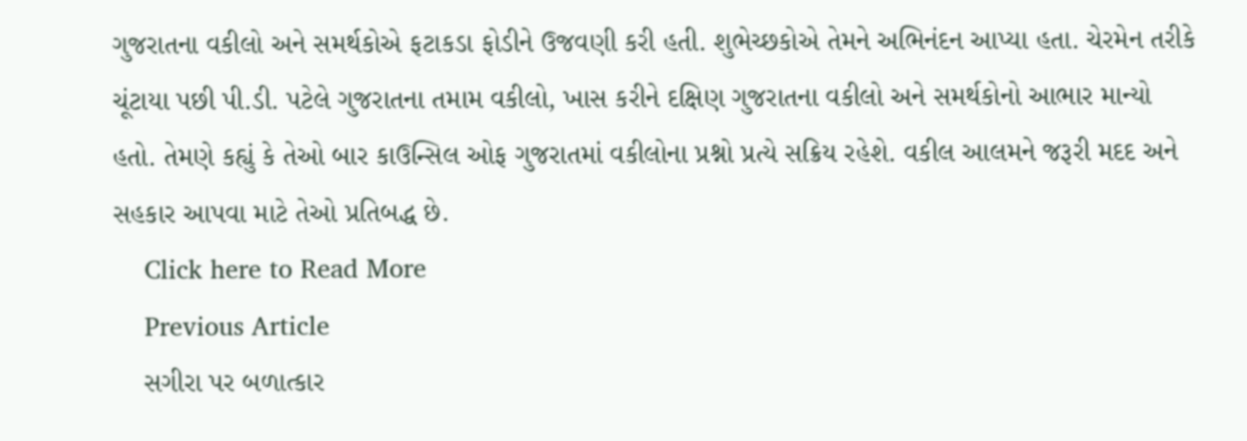ગુજરાતના વકીલો અને સમર્થકોએ ફટાકડા ફોડીને ઉજવણી કરી હતી. શુભેચ્છકોએ તેમને અભિનંદન આપ્યા હતા. ચેરમેન તરીકે ચૂંટાયા પછી પી.ડી. પટેલે ગુજરાતના તમામ વકીલો, ખાસ કરીને દક્ષિણ ગુજરાતના વકીલો અને સમર્થકોનો આભાર માન્યો હતો. તેમણે કહ્યું કે તેઓ બાર કાઉન્સિલ ઓફ ગુજરાતમાં વકીલોના પ્રશ્નો પ્રત્યે સક્રિય રહેશે. વકીલ આલમને જરૂરી મદદ અને સહકાર આપવા માટે તેઓ પ્રતિબદ્ધ છે.
    Click here to Read More
    Previous Article
    સગીરા પર બળાત્કાર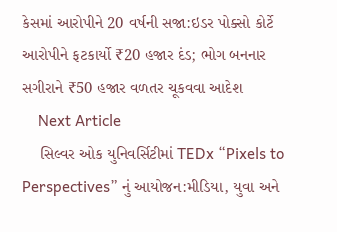કેસમાં આરોપીને 20 વર્ષની સજા:ઇડર પોક્સો કોર્ટે આરોપીને ફટકાર્યો ₹20 હજાર દંડ; ભોગ બનનાર સગીરાને ₹50 હજાર વળતર ચૂકવવા આદેશ
    Next Article
    સિલ્વર ઓક યુનિવર્સિટીમાં TEDx “Pixels to Perspectives” નું આયોજન:મીડિયા, યુવા અને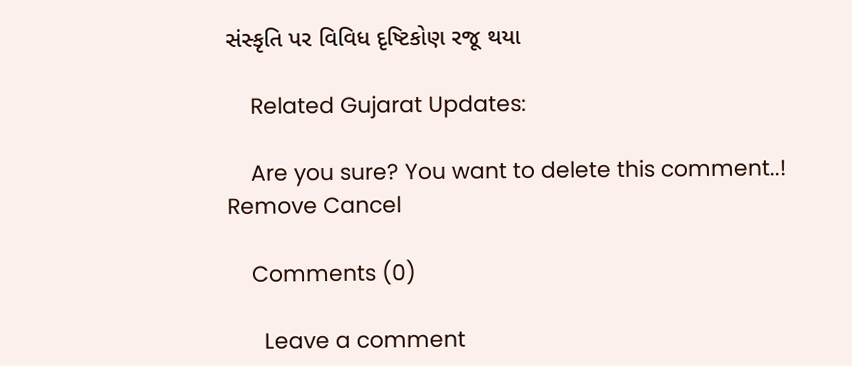સંસ્કૃતિ પર વિવિધ દૃષ્ટિકોણ રજૂ થયા

    Related Gujarat Updates:

    Are you sure? You want to delete this comment..! Remove Cancel

    Comments (0)

      Leave a comment